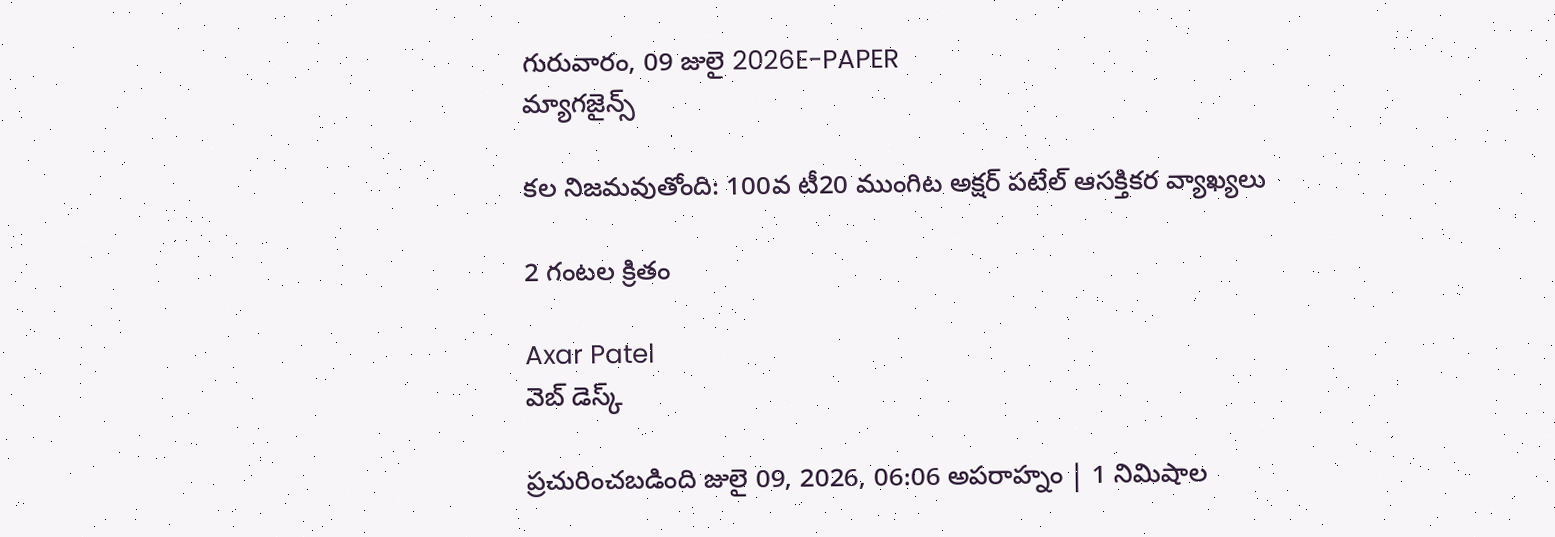గురువారం, 09 జులై 2026E-PAPER
మ్యాగజైన్స్

కల నిజమవుతోంది: 100వ టీ20 ముంగిట అక్షర్ పటేల్ ఆసక్తికర వ్యాఖ్యలు

2 గంటల క్రితం

Axar Patel
వెబ్ డెస్క్

ప్రచురించబడింది జులై 09, 2026, 06:06 అపరాహ్నం | 1 నిమిషాల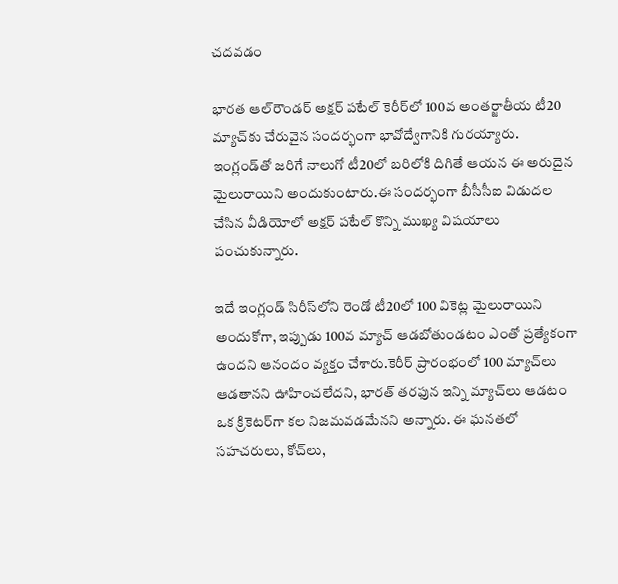చదవడం

భారత ఆల్‌రౌండర్ అక్షర్ పటేల్ కెరీర్‌లో 100వ అంతర్జాతీయ టీ20 మ్యాచ్‌కు చేరువైన సందర్భంగా భావోద్వేగానికి గురయ్యారు. ఇంగ్లండ్‌తో జరిగే నాలుగో టీ20లో బరిలోకి దిగితే ఆయన ఈ అరుదైన మైలురాయిని అందుకుంటారు.ఈ సందర్భంగా బీసీసీఐ విడుదల చేసిన వీడియోలో అక్షర్ పటేల్ కొన్ని ముఖ్య విషయాలు పంచుకున్నారు.

ఇదే ఇంగ్లండ్ సిరీస్‌లోని రెండో టీ20లో 100 వికెట్ల మైలురాయిని అందుకోగా, ఇప్పుడు 100వ మ్యాచ్ ఆడబోతుండటం ఎంతో ప్రత్యేకంగా ఉందని ఆనందం వ్యక్తం చేశారు.కెరీర్ ప్రారంభంలో 100 మ్యాచ్‌లు ఆడతానని ఊహించలేదని, భారత్ తరఫున ఇన్ని మ్యాచ్‌లు ఆడటం ఒక క్రికెటర్‌గా కల నిజమవడమేనని అన్నారు. ఈ ఘనతలో సహచరులు, కోచ్‌లు,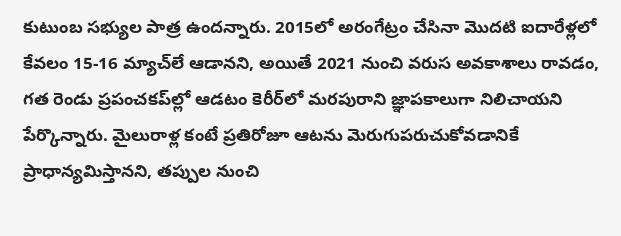కుటుంబ సభ్యుల పాత్ర ఉందన్నారు. 2015లో అరంగేట్రం చేసినా మొదటి ఐదారేళ్లలో కేవలం 15-16 మ్యాచ్‌లే ఆడానని, అయితే 2021 నుంచి వరుస అవకాశాలు రావడం, గత రెండు ప్రపంచకప్‌ల్లో ఆడటం కెరీర్‌లో మరపురాని జ్ఞాపకాలుగా నిలిచాయని పేర్కొన్నారు. మైలురాళ్ల కంటే ప్రతిరోజూ ఆటను మెరుగుపరుచుకోవడానికే ప్రాధాన్యమిస్తానని, తప్పుల నుంచి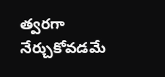త్వరగా నేర్చుకోవడమే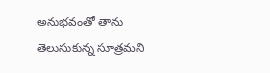అనుభవంతో తాను తెలుసుకున్న సూత్రమని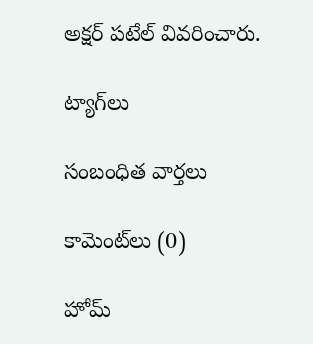అక్షర్ పటేల్ వివరించారు.

ట్యాగ్‌లు

సంబంధిత వార్తలు

కామెంట్‌లు (0)

హోమ్